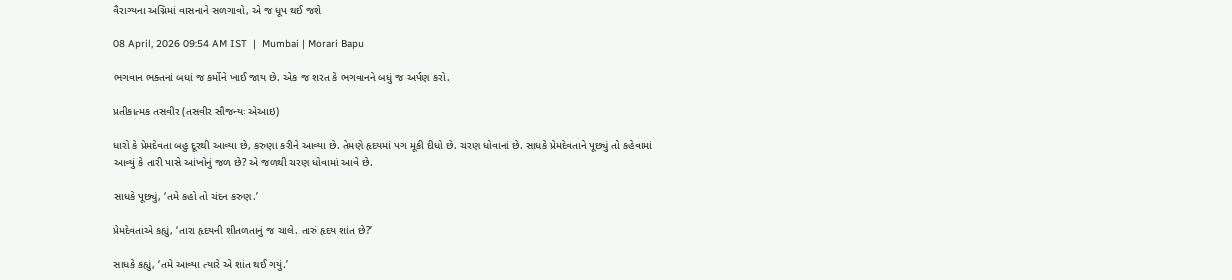વૈરાગ્યના અગ્નિમાં વાસનાને સળગાવો, એ જ ધૂપ થઈ જશે

08 April, 2026 09:54 AM IST  |  Mumbai | Morari Bapu

ભગવાન ભક્તનાં બધાં જ કર્મોને ખાઈ જાય છે. એક જ શરત કે ભગવાનને બધું જ અર્પણ કરો.

પ્રતીકાત્મક તસવીર (તસવીર સૌજન્યઃ એઆઇ)

ધારો કે પ્રેમદેવતા બહુ દૂરથી આવ્યા છે, કરુણા કરીને આવ્યા છે. તેમણે હૃદયમાં પગ મૂકી દીધો છે. ચરણ ધોવાનાં છે. સાધકે પ્રેમદેવતાને પૂછ્યું તો કહેવામાં આવ્યું કે તારી પાસે આંખોનું જળ છે? એ જળથી ચરણ ધોવામાં આવે છે.

સાધકે પૂછ્યું, ‘તમે કહો તો ચંદન કરુણ.’

પ્રેમદેવતાએ કહ્યું, ‘તારા હૃદયની શીતળતાનું જ ચાલે. તારું હૃદય શાંત છે?’

સાધકે કહ્યું, ‘તમે આવ્યા ત્યારે એ શાંત થઈ ગયું.’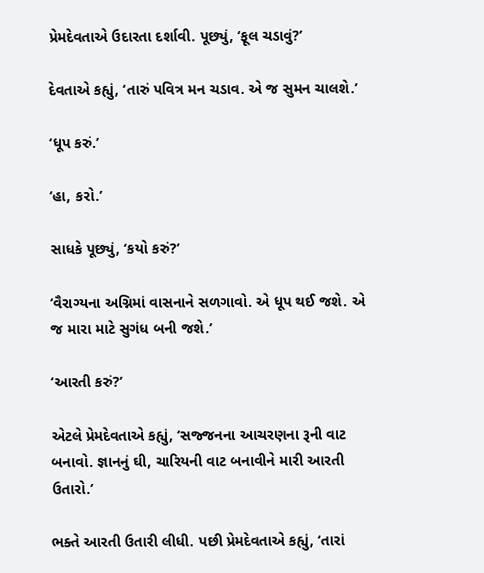પ્રેમદેવતાએ ઉદારતા દર્શાવી. પૂછ્યું, ‘ફૂલ ચડાવું?’

દેવતાએ કહ્યું, ‘તારું પવિત્ર મન ચડાવ. એ જ સુમન ચાલશે.’

‘ધૂપ કરું.’

‘હા, કરો.’

સાધકે પૂછ્યું, ‘કયો કરું?’

‘વૈરાગ્યના અગ્નિમાં વાસનાને સળગાવો. એ ધૂપ થઈ જશે. એ જ મારા માટે સુગંધ બની જશે.’

‘આરતી કરું?’

એટલે પ્રેમદેવતાએ કહ્યું, ‘સજ્જનના આચરણના રૂની વાટ બનાવો. જ્ઞાનનું ઘી, ચારિયની વાટ બનાવીને મારી આરતી ઉતારો.’

ભક્તે આરતી ઉતારી લીધી. પછી પ્રેમદેવતાએ કહ્યું, ‘તારાં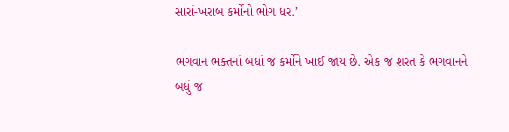સારાં-ખરાબ કર્મોનો ભોગ ધર.’

ભગવાન ભક્તનાં બધાં જ કર્મોને ખાઈ જાય છે. એક જ શરત કે ભગવાનને બધું જ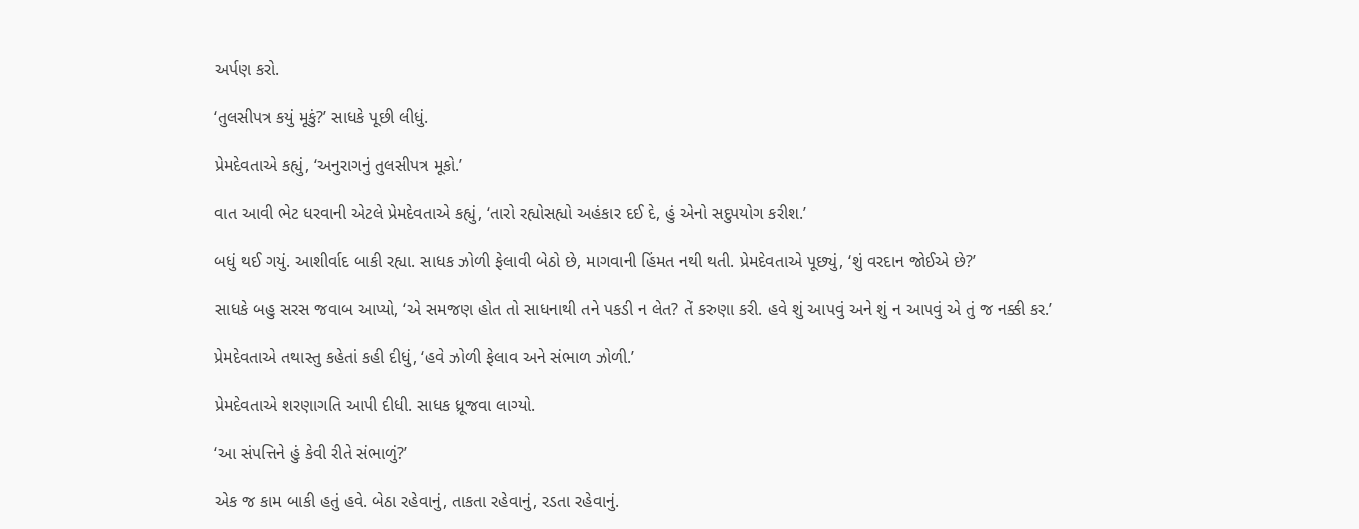અર્પણ કરો.

‘તુલસીપત્ર કયું મૂકું?’ સાધકે પૂછી લીધું.

પ્રેમદેવતાએ કહ્યું, ‘અનુરાગનું તુલસીપત્ર મૂકો.’

વાત આવી ભેટ ધરવાની એટલે પ્રેમદેવતાએ કહ્યું, ‘તારો રહ્યોસહ્યો અહંકાર દઈ દે, હું એનો સદુપયોગ કરીશ.’

બધું થઈ ગયું. આશીર્વાદ બાકી રહ્યા. સાધક ઝોળી ફેલાવી બેઠો છે, માગવાની હિંમત નથી થતી. પ્રેમદેવતાએ પૂછ્યું, ‘શું વરદાન જોઈએ છે?’

સાધકે બહુ સરસ જવાબ આપ્યો, ‘એ સમજણ હોત તો સાધનાથી તને પકડી ન લેત? તેં કરુણા કરી. હવે શું આપવું અને શું ન આપવું એ તું જ નક્કી કર.’

પ્રેમદેવતાએ તથાસ્તુ કહેતાં કહી દીધું, ‘હવે ઝોળી ફેલાવ અને સંભાળ ઝોળી.’

પ્રેમદેવતાએ શરણાગતિ આપી દીધી. સાધક ધ્રૂજવા લાગ્યો.

‘આ સંપત્તિને હું કેવી રીતે સંભાળું?’

એક જ કામ બાકી હતું હવે. બેઠા રહેવાનું, તાકતા રહેવાનું, રડતા રહેવાનું.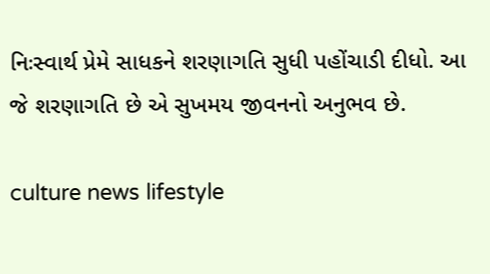નિઃસ્વાર્થ પ્રેમે સાધકને શરણાગતિ સુધી પહોંચાડી દીધો. આ જે શરણાગતિ છે એ સુખમય જીવનનો અનુભવ છે.

culture news lifestyle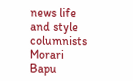news life and style columnists Morari Bapu